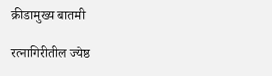क्रीडामुख्य बातमी

रत्नागिरीतील ज्येष्ठ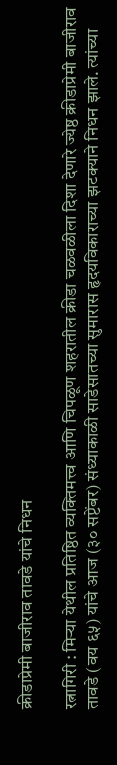क्रीडाप्रेमी बाजीराव तावडे यांचे निधन

रत्नागिरी : मिऱ्या येथील प्रतिष्ठित व्यक्तिमत्त्व आणि चिपळूण शहरातील क्रीडा चळवळीला दिशा देणारे ज्येष्ठ क्रीडाप्रेमी बाजीराव तावडे (वय ६५) यांचे आज (३० सप्टेंबर) संध्याकाळी साडेसातच्या सुमारास हृदयविकाराच्या झटक्याने निधन झाले. त्यांच्या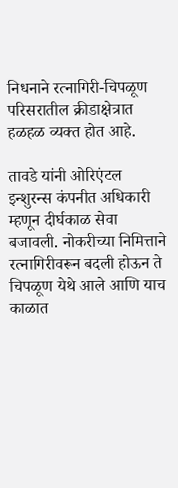निधनाने रत्नागिरी-चिपळूण परिसरातील क्रीडाक्षेत्रात हळहळ व्यक्त होत आहे.

तावडे यांनी ओरिएंटल इन्शुरन्स कंपनीत अधिकारी म्हणून दीर्घकाळ सेवा बजावली. नोकरीच्या निमित्ताने रत्नागिरीवरून बदली होऊन ते चिपळूण येथे आले आणि याच काळात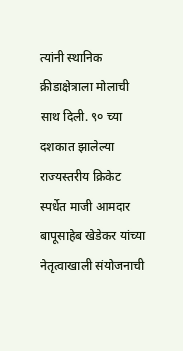त्यांनी स्थानिक क्रीडाक्षेत्राला मोलाची साथ दिली. ९० च्या दशकात झालेल्या राज्यस्तरीय क्रिकेट स्पर्धेत माजी आमदार बापूसाहेब खेडेकर यांच्या नेतृत्वाखाली संयोजनाची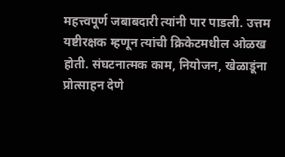महत्त्वपूर्ण जबाबदारी त्यांनी पार पाडली. उत्तम यष्टीरक्षक म्हणून त्यांची क्रिकेटमधील ओळख होती. संघटनात्मक काम, नियोजन, खेळाडूंना प्रोत्साहन देणे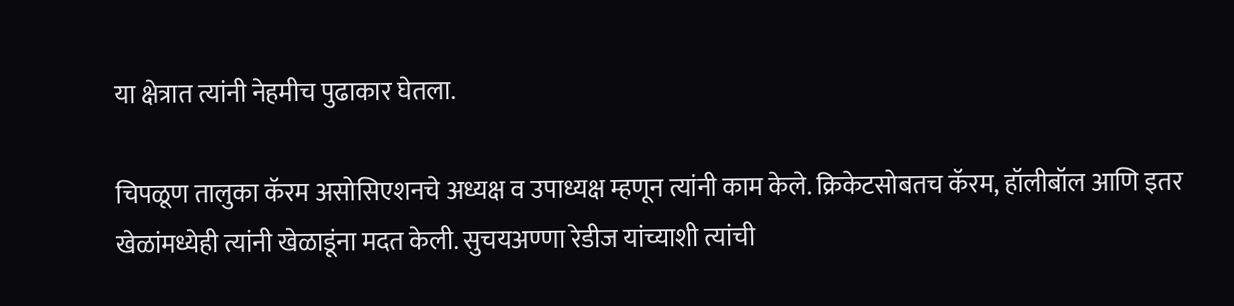या क्षेत्रात त्यांनी नेहमीच पुढाकार घेतला.

चिपळूण तालुका कॅरम असोसिएशनचे अध्यक्ष व उपाध्यक्ष म्हणून त्यांनी काम केले. क्रिकेटसोबतच कॅरम, हॉलीबॉल आणि इतर खेळांमध्येही त्यांनी खेळाडूंना मदत केली. सुचयअण्णा रेडीज यांच्याशी त्यांची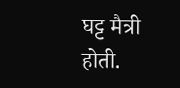घट्ट मैत्री होती.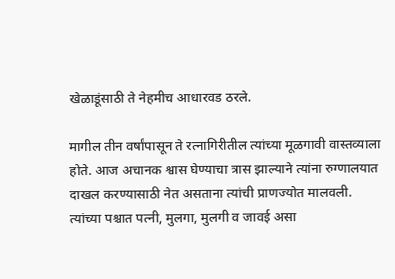खेळाडूंसाठी ते नेहमीच आधारवड ठरले.

मागील तीन वर्षांपासून ते रत्नागिरीतील त्यांच्या मूळगावी वास्तव्याला होते. आज अचानक श्वास घेण्याचा त्रास झाल्याने त्यांना रुग्णालयात दाखल करण्यासाठी नेत असताना त्यांची प्राणज्योत मालवली. त्यांच्या पश्चात पत्नी, मुलगा, मुलगी व जावई असा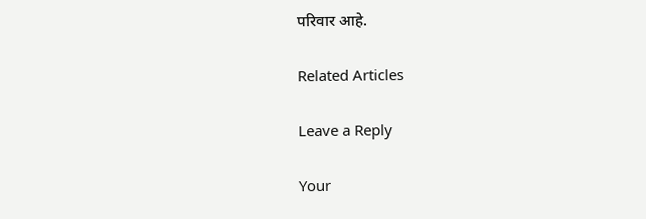परिवार आहे.

Related Articles

Leave a Reply

Your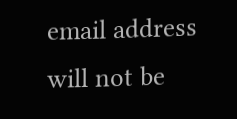email address will not be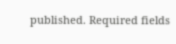published. Required fields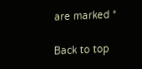are marked *

Back to top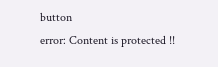button
error: Content is protected !!